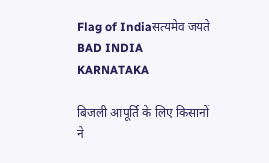Flag of Indiaसत्यमेव जयते
BAD INDIA KARNATAKA

बिजली आपूर्ति के लिए किसानों ने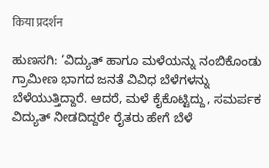किया प्रदर्शन

ಹುಣಸಗಿ: ‘ವಿದ್ಯುತ್‌ ಹಾಗೂ ಮಳೆಯನ್ನು ನಂಬಿಕೊಂಡು ಗ್ರಾಮೀಣ ಭಾಗದ ಜನತೆ ವಿವಿಧ ಬೆಳೆಗಳನ್ನು ಬೆಳೆಯುತ್ತಿದ್ದಾರೆ. ಆದರೆ, ಮಳೆ ಕೈಕೊಟ್ಟಿದ್ದು, ಸಮರ್ಪಕ ವಿದ್ಯುತ್‌ ನೀಡದಿದ್ದರೇ ರೈತರು ಹೇಗೆ ಬೆಳೆ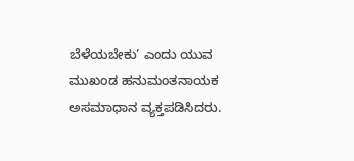ಬೆಳೆಯಬೇಕು’ ಎಂದು ಯುವ ಮುಖಂಡ ಹನುಮಂತನಾಯಕ ಅಸಮಾಧಾನ ವ್ಯಕ್ತಪಡಿಸಿದರು.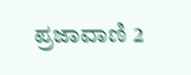ಪ್ರಜಾವಾಣಿ 2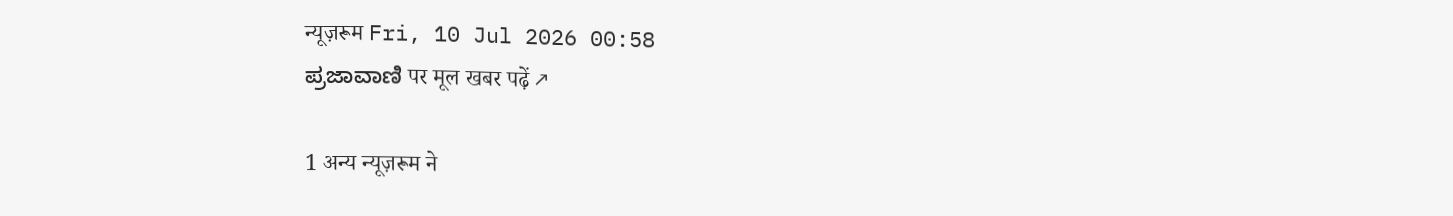न्यूज़रूम Fri, 10 Jul 2026 00:58
ಪ್ರಜಾವಾಣಿ पर मूल खबर पढ़ें ↗

1 अन्य न्यूज़रूम ने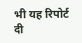भी यह रिपोर्ट दी